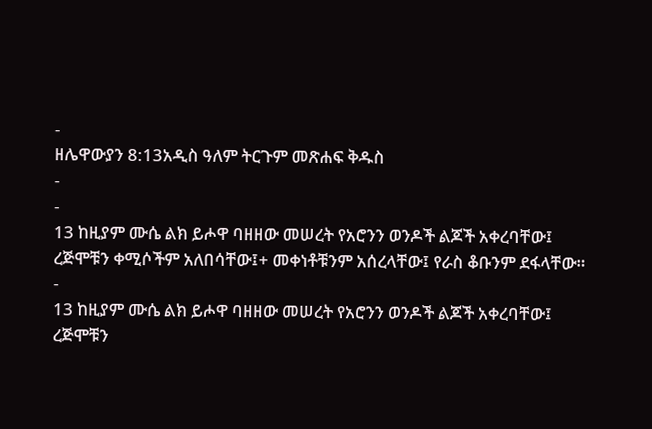-
ዘሌዋውያን 8:13አዲስ ዓለም ትርጉም መጽሐፍ ቅዱስ
-
-
13 ከዚያም ሙሴ ልክ ይሖዋ ባዘዘው መሠረት የአሮንን ወንዶች ልጆች አቀረባቸው፤ ረጅሞቹን ቀሚሶችም አለበሳቸው፤+ መቀነቶቹንም አሰረላቸው፤ የራስ ቆቡንም ደፋላቸው።
-
13 ከዚያም ሙሴ ልክ ይሖዋ ባዘዘው መሠረት የአሮንን ወንዶች ልጆች አቀረባቸው፤ ረጅሞቹን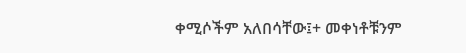ቀሚሶችም አለበሳቸው፤+ መቀነቶቹንም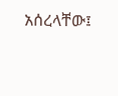አሰረላቸው፤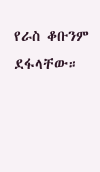የራስ ቆቡንም ደፋላቸው።